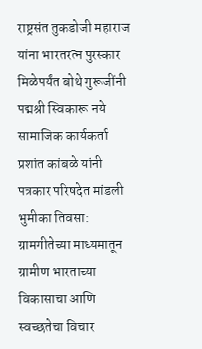राष्ट्रसंत तुकडोजी महाराज यांना भारतरत्न पुरस्कार मिळेपर्यंत बोथे गुरूजींनी पद्मश्री स्विकारू नये
सामाजिक कार्यकर्ता प्रशांत कांबळे यांनी पत्रकार परिषदेत मांडली भुमीका तिवसा: ग्रामगीतेच्या माध्यमातून ग्रामीण भारताच्या विकासाचा आणि स्वच्छतेचा विचार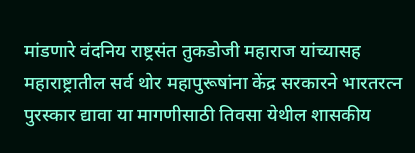मांडणारे वंदनिय राष्ट्रसंत तुकडोजी महाराज यांच्यासह महाराष्ट्रातील सर्व थोर महापुरूषांना केंद्र सरकारने भारतरत्न पुरस्कार द्यावा या मागणीसाठी तिवसा येथील शासकीय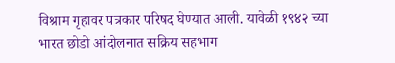विश्राम गृहावर पत्रकार परिषद घेण्यात आली. यावेळी १९४२ च्या भारत छोडो आंदोलनात सक्रिय सहभाग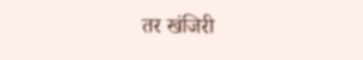तर खंजिरी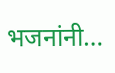भजनांनी…